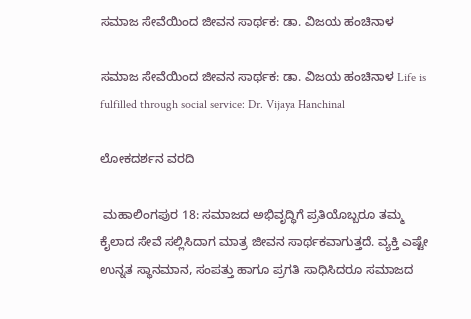ಸಮಾಜ ಸೇವೆಯಿಂದ ಜೀವನ ಸಾರ್ಥಕ: ಡಾ. ವಿಜಯ ಹಂಚಿನಾಳ

ಸಮಾಜ ಸೇವೆಯಿಂದ ಜೀವನ ಸಾರ್ಥಕ: ಡಾ. ವಿಜಯ ಹಂಚಿನಾಳ Life is fulfilled through social service: Dr. Vijaya Hanchinal

ಲೋಕದರ್ಶನ ವರದಿ

 ಮಹಾಲಿಂಗಪುರ 18: ಸಮಾಜದ ಅಭಿವೃದ್ಧಿಗೆ ಪ್ರತಿಯೊಬ್ಬರೂ ತಮ್ಮ ಕೈಲಾದ ಸೇವೆ ಸಲ್ಲಿಸಿದಾಗ ಮಾತ್ರ ಜೀವನ ಸಾರ್ಥಕವಾಗುತ್ತದೆ. ವ್ಯಕ್ತಿ ಎಷ್ಟೇ ಉನ್ನತ ಸ್ಥಾನಮಾನ, ಸಂಪತ್ತು ಹಾಗೂ ಪ್ರಗತಿ ಸಾಧಿಸಿದರೂ ಸಮಾಜದ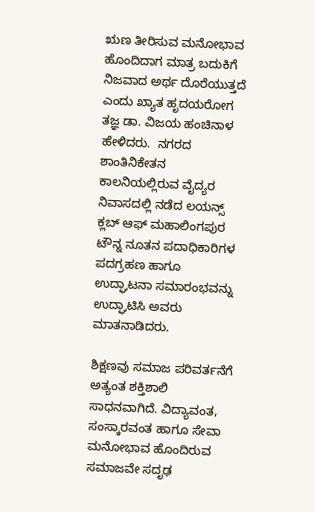ಋಣ ತೀರಿಸುವ ಮನೋಭಾವ ಹೊಂದಿದಾಗ ಮಾತ್ರ ಬದುಕಿಗೆ ನಿಜವಾದ ಅರ್ಥ ದೊರೆಯುತ್ತದೆ ಎಂದು ಖ್ಯಾತ ಹೃದಯರೋಗ ತಜ್ಞ ಡಾ. ವಿಜಯ ಹಂಚಿನಾಳ ಹೇಳಿದರು.  ನಗರದ ಶಾಂತಿನಿಕೇತನ ಕಾಲನಿಯಲ್ಲಿರುವ ವೈದ್ಯರ ನಿವಾಸದಲ್ಲಿ ನಡೆದ ಲಯನ್ಸ್‌ ಕ್ಲಬ್ ಆಫ್ ಮಹಾಲಿಂಗಪುರ ಟೌನ್ನ ನೂತನ ಪದಾಧಿಕಾರಿಗಳ ಪದಗ್ರಹಣ ಹಾಗೂ ಉದ್ಘಾಟನಾ ಸಮಾರಂಭವನ್ನು ಉದ್ಘಾಟಿಸಿ ಅವರು ಮಾತನಾಡಿದರು.

ಶಿಕ್ಷಣವು ಸಮಾಜ ಪರಿವರ್ತನೆಗೆ ಅತ್ಯಂತ ಶಕ್ತಿಶಾಲಿ ಸಾಧನವಾಗಿದೆ. ವಿದ್ಯಾವಂತ, ಸಂಸ್ಕಾರವಂತ ಹಾಗೂ ಸೇವಾ ಮನೋಭಾವ ಹೊಂದಿರುವ ಸಮಾಜವೇ ಸದೃಢ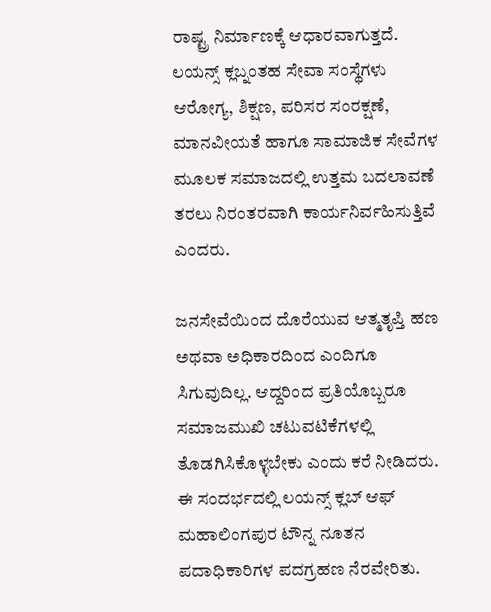ರಾಷ್ಟ್ರ ನಿರ್ಮಾಣಕ್ಕೆ ಆಧಾರವಾಗುತ್ತದೆ. ಲಯನ್ಸ್‌ ಕ್ಲಬ್ನಂತಹ ಸೇವಾ ಸಂಸ್ಥೆಗಳು ಆರೋಗ್ಯ, ಶಿಕ್ಷಣ, ಪರಿಸರ ಸಂರಕ್ಷಣೆ, ಮಾನವೀಯತೆ ಹಾಗೂ ಸಾಮಾಜಿಕ ಸೇವೆಗಳ ಮೂಲಕ ಸಮಾಜದಲ್ಲಿ ಉತ್ತಮ ಬದಲಾವಣೆ ತರಲು ನಿರಂತರವಾಗಿ ಕಾರ್ಯನಿರ್ವಹಿಸುತ್ತಿವೆ ಎಂದರು.

ಜನಸೇವೆಯಿಂದ ದೊರೆಯುವ ಆತ್ಮತೃಪ್ತಿ ಹಣ ಅಥವಾ ಅಧಿಕಾರದಿಂದ ಎಂದಿಗೂ ಸಿಗುವುದಿಲ್ಲ. ಆದ್ದರಿಂದ ಪ್ರತಿಯೊಬ್ಬರೂ ಸಮಾಜಮುಖಿ ಚಟುವಟಿಕೆಗಳಲ್ಲಿ ತೊಡಗಿಸಿಕೊಳ್ಳಬೇಕು ಎಂದು ಕರೆ ನೀಡಿದರು.  ಈ ಸಂದರ್ಭದಲ್ಲಿ ಲಯನ್ಸ್‌ ಕ್ಲಬ್ ಆಫ್ ಮಹಾಲಿಂಗಪುರ ಟೌನ್ನ ನೂತನ ಪದಾಧಿಕಾರಿಗಳ ಪದಗ್ರಹಣ ನೆರವೇರಿತು.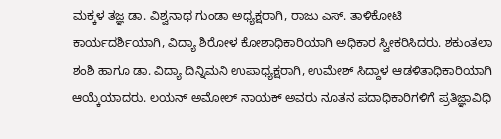ಮಕ್ಕಳ ತಜ್ಞ ಡಾ. ವಿಶ್ವನಾಥ ಗುಂಡಾ ಅಧ್ಯಕ್ಷರಾಗಿ, ರಾಜು ಎಸ್‌. ತಾಳಿಕೋಟಿ ಕಾರ್ಯದರ್ಶಿಯಾಗಿ, ವಿದ್ಯಾ ಶಿರೋಳ ಕೋಶಾಧಿಕಾರಿಯಾಗಿ ಅಧಿಕಾರ ಸ್ವೀಕರಿಸಿದರು. ಶಕುಂತಲಾ ಶಂಶಿ ಹಾಗೂ ಡಾ. ವಿದ್ಯಾ ದಿನ್ನಿಮನಿ ಉಪಾಧ್ಯಕ್ಷರಾಗಿ, ಉಮೇಶ್ ಸಿದ್ದಾಳ ಆಡಳಿತಾಧಿಕಾರಿಯಾಗಿ ಆಯ್ಕೆಯಾದರು. ಲಯನ್ ಅಮೋಲ್ ನಾಯಕ್ ಅವರು ನೂತನ ಪದಾಧಿಕಾರಿಗಳಿಗೆ ಪ್ರತಿಜ್ಞಾವಿಧಿ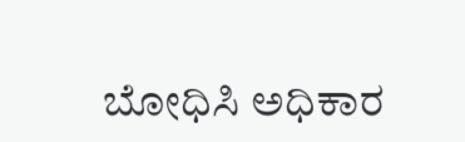ಬೋಧಿಸಿ ಅಧಿಕಾರ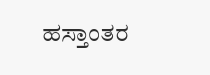ಹಸ್ತಾಂತರ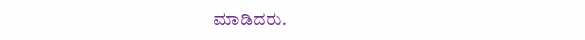ಮಾಡಿದರು.